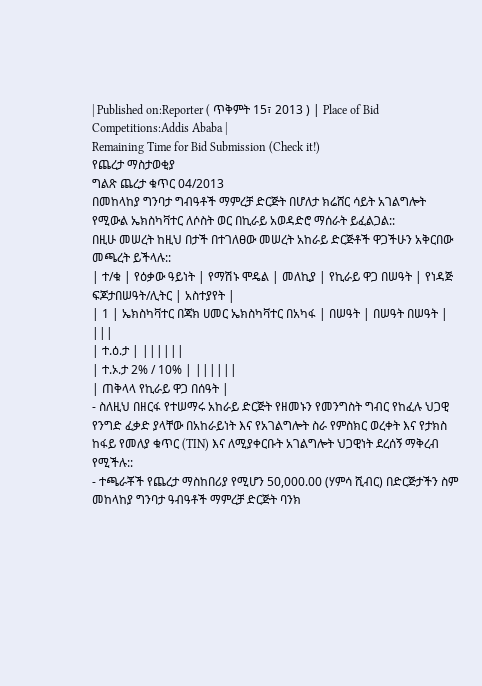| Published on:Reporter ( ጥቅምት 15፣ 2013 ) | Place of Bid Competitions:Addis Ababa |
Remaining Time for Bid Submission (Check it!)
የጨረታ ማስታወቂያ
ግልጽ ጨረታ ቁጥር 04/2013
በመከላከያ ግንባታ ግብዓቶች ማምረቻ ድርጅት በሆለታ ክሬሸር ሳይት አገልግሎት የሚውል ኤክስካቫተር ለሶስት ወር በኪራይ አወዳድሮ ማሰራት ይፈልጋል::
በዚሁ መሠረት ከዚህ በታች በተገለፀው መሠረት አከራይ ድርጅቶች ዋጋችሁን አቅርበው መጫረት ይችላሉ::
| ተ/ቁ | የዕቃው ዓይነት | የማሽኑ ሞዴል | መለኪያ | የኪራይ ዋጋ በሠዓት | የነዳጅ ፍጆታበሠዓት/ሊትር | አስተያየት |
| 1 | ኤክስካቫተር በጃክ ሀመር ኤክስካቫተር በአካፋ | በሠዓት | በሠዓት በሠዓት | |||
| ተ.ዕ.ታ | ||||||
| ተ.ኦ.ታ 2% / 10% | ||||||
| ጠቅላላ የኪራይ ዋጋ በሰዓት |
- ስለዚህ በዘርፋ የተሠማሩ አከራይ ድርጅት የዘመኑን የመንግስት ግብር የከፈሉ ህጋዊ የንግድ ፈቃድ ያላቸው በአከራይነት እና የአገልግሎት ስራ የምስክር ወረቀት እና የታክስ ከፋይ የመለያ ቁጥር (TIN) እና ለሚያቀርቡት አገልግሎት ህጋዊነት ደረሰኝ ማቅረብ የሚችሉ::
- ተጫራቾች የጨረታ ማስከበሪያ የሚሆን 50,000.00 (ሃምሳ ሺብር) በድርጅታችን ስም መከላከያ ግንባታ ዓብዓቶች ማምረቻ ድርጅት ባንክ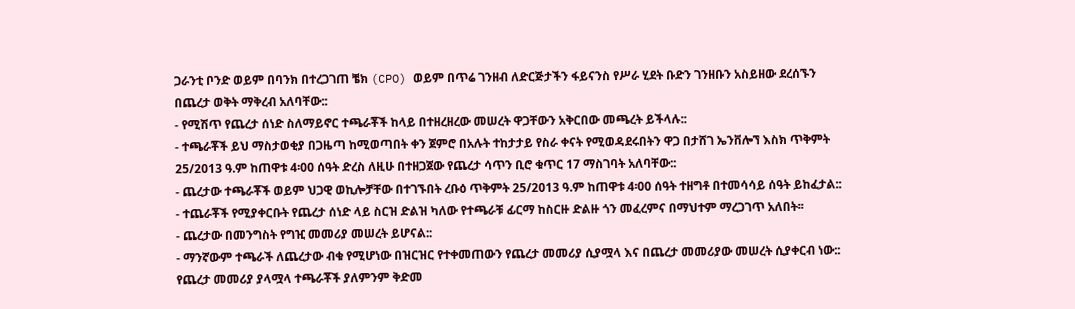ጋራንቲ ቦንድ ወይም በባንክ በተረጋገጠ ቼክ (CPO) ወይም በጥሬ ገንዘብ ለድርጅታችን ፋይናንስ የሥራ ሂደት ቡድን ገንዘቡን አስይዘው ደረሰኙን በጨረታ ወቅት ማቅረብ አለባቸው::
- የሚሽጥ የጨረታ ሰነድ ስለማይኖር ተጫራቾች ከላይ በተዘረዘረው መሠረት ዋጋቸውን አቅርበው መጫረት ይችላሉ::
- ተጫራቾች ይህ ማስታወቂያ በጋዜጣ ከሚወጣበት ቀን ጀምሮ በአሉት ተከታታይ የስራ ቀናት የሚወዳደሩበትን ዋጋ በታሸገ ኤንቨሎኘ እስክ ጥቅምት 25/2013 ዓ.ም ከጠዋቱ 4፡00 ሰዓት ድረስ ለዚሁ በተዘጋጀው የጨረታ ሳጥን ቢሮ ቁጥር 17 ማስገባት አለባቸው::
- ጨረታው ተጫራቾች ወይም ህጋዊ ወኪሎቻቸው በተገኙበት ረቡዕ ጥቅምት 25/2013 ዓ.ም ከጠዋቱ 4፡00 ሰዓት ተዘግቶ በተመሳሳይ ሰዓት ይከፈታል::
- ተጨራቾች የሚያቀርቡት የጨረታ ሰነድ ላይ ስርዝ ድልዝ ካለው የተጫራቹ ፊርማ ከስርዙ ድልዙ ጎን መፈረምና በማህተም ማረጋገጥ አለበት፡፡
- ጨረታው በመንግስት የግዢ መመሪያ መሠረት ይሆናል::
- ማንኛውም ተጫራች ለጨረታው ብቁ የሚሆነው በዝርዝር የተቀመጠውን የጨረታ መመሪያ ሲያሟላ እና በጨረታ መመሪያው መሠረት ሲያቀርብ ነው:: የጨረታ መመሪያ ያላሟላ ተጫራቾች ያለምንም ቅድመ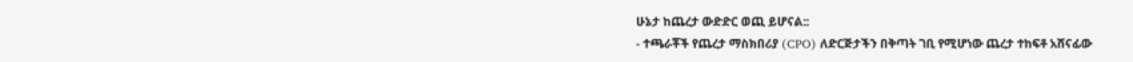ሁኔታ ከጨረታ ውድድር ወጪ ይሆናል::
- ተጫራቾች የጨረታ ማስክበሪያ (CPO) ለድርጅታችን በቅጣት ገቢ የሚሆነው ጨረታ ተከፍቶ አሸናፊው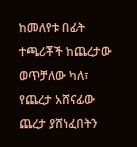ከመለየቱ በፊት ተጫሪቾች ከጨረታው ወጥቻለው ካለ፣ የጨረታ አሸናፊው ጨረታ ያሸነፈበትን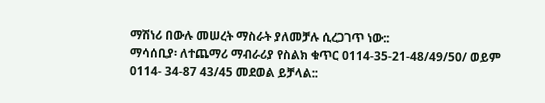ማሽነሪ በውሉ መሠረት ማስራት ያለመቻሉ ሲረጋገጥ ነው::
ማሳሰቢያ፡ ለተጨማሪ ማብራሪያ የስልክ ቁጥር 0114-35-21-48/49/50/ ወይም 0114- 34-87 43/45 መደወል ይቻላል::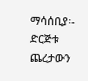ማሳሰቢያ፡- ድርጅቱ ጨረታውን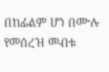በከፊልም ሆነ በሙሉ የመሰረዝ መብቱ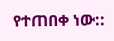የተጠበቀ ነው::